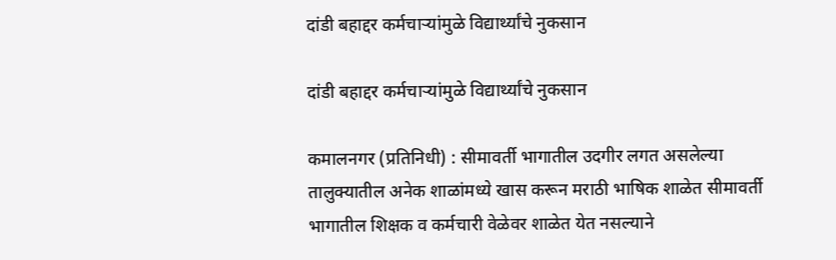दांडी बहाद्दर कर्मचाऱ्यांमुळे विद्यार्थ्यांचे नुकसान

दांडी बहाद्दर कर्मचाऱ्यांमुळे विद्यार्थ्यांचे नुकसान

कमालनगर (प्रतिनिधी) : सीमावर्ती भागातील उदगीर लगत असलेल्या तालुक्यातील अनेक शाळांमध्ये खास करून मराठी भाषिक शाळेत सीमावर्ती भागातील शिक्षक व कर्मचारी वेळेवर शाळेत येत नसल्याने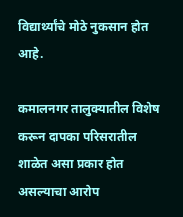विद्यार्थ्यांचे मोठे नुकसान होत आहे.

कमालनगर तालुक्यातील विशेष करून दापका परिसरातील शाळेत असा प्रकार होत असल्याचा आरोप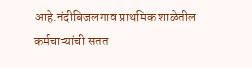आहे.नंदीबिजलगाव प्राथमिक शाळेतील कर्मचाऱ्यांची सतत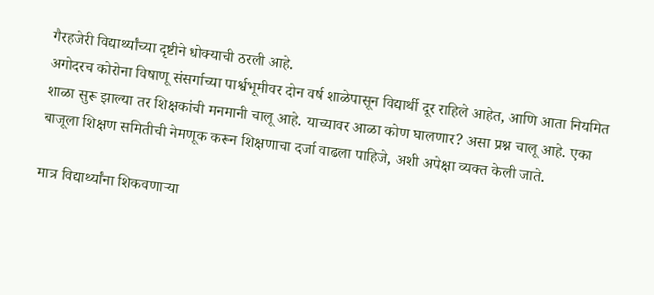गैरहजेरी विद्यार्थ्यांच्या दृष्टीने धोक्याची ठरली आहे.
अगोदरच कोरोना विषाणू संसर्गाच्या पार्श्वभूमीवर दोन वर्ष शाळेपासून विद्यार्थी दूर राहिले आहेत, आणि आता नियमित शाळा सुरू झाल्या तर शिक्षकांची मनमानी चालू आहे. याच्यावर आळा कोण घालणार? असा प्रश्न चालू आहे. एका बाजूला शिक्षण समितीची नेमणूक करून शिक्षणाचा दर्जा वाढला पाहिजे, अशी अपेक्षा व्यक्त केली जाते.

मात्र विद्यार्थ्यांना शिकवणाऱ्या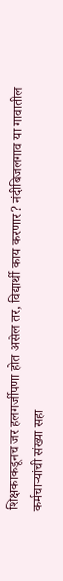शिक्षकाकडूनच जर हलगर्जीपणा होत असेल तर, विद्यार्थी काय करणार? नंदीबिजलगाव या गावातील कर्मचाऱ्यांची संख्या सहा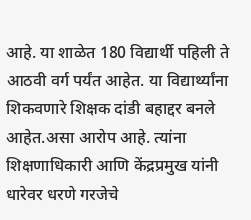आहे. या शाळेत 180 विद्यार्थी पहिली ते आठवी वर्ग पर्यंत आहेत. या विद्यार्थ्यांना शिकवणारे शिक्षक दांडी बहाद्दर बनले आहेत.असा आरोप आहे. त्यांना शिक्षणाधिकारी आणि केंद्रप्रमुख यांनी धारेवर धरणे गरजेचे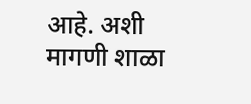आहे. अशी मागणी शाळा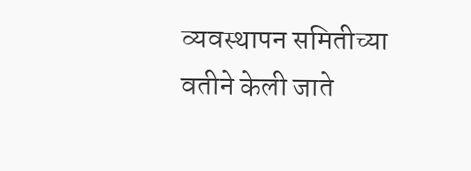व्यवस्थापन समितीच्या वतीने केली जाते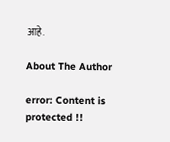आहे.

About The Author

error: Content is protected !!